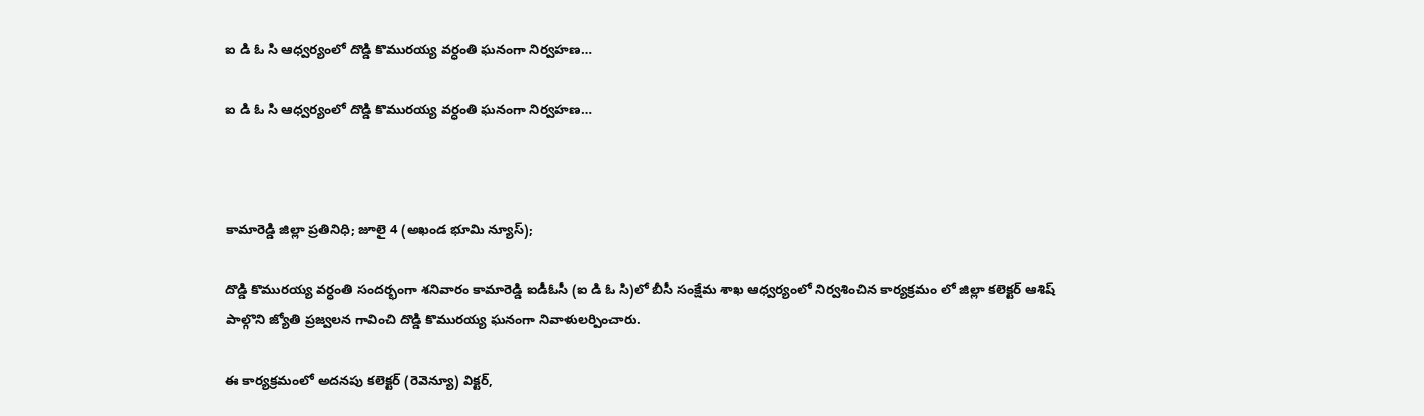ఐ డి ఓ సి ఆధ్వర్యంలో దొడ్డి కొమురయ్య వర్ధంతి ఘనంగా నిర్వహణ…

ఐ డి ఓ సి ఆధ్వర్యంలో దొడ్డి కొమురయ్య వర్ధంతి ఘనంగా నిర్వహణ…



కామారెడ్డి జిల్లా ప్రతినిధి; జూలై 4 (అఖండ భూమి న్యూస్);

దొడ్డి కొమురయ్య వర్ధంతి సందర్భంగా శనివారం కామారెడ్డి ఐడీఓసీ (ఐ డి ఓ సి)లో బీసీ సంక్షేమ శాఖ ఆధ్వర్యంలో నిర్వశించిన కార్యక్రమం లో జిల్లా కలెక్టర్ ఆశిష్ పాల్గొని జ్యోతి ప్రజ్వలన గావించి దొడ్డి కొమురయ్య ఘనంగా నివాళులర్పించారు.

ఈ కార్యక్రమంలో అదనపు కలెక్టర్ (రెవెన్యూ) విక్టర్,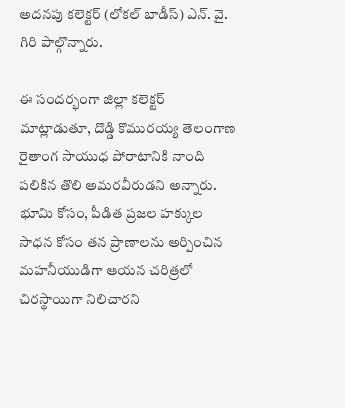అదనపు కలెక్టర్ (లోకల్ బాడీస్) ఎన్. వై. గిరి పాల్గొన్నారు.

ఈ సందర్భంగా జిల్లా కలెక్టర్ మాట్లాడుతూ, దొడ్డి కొమురయ్య తెలంగాణ రైతాంగ సాయుధ పోరాటానికి నాంది పలికిన తొలి అమరవీరుడని అన్నారు. భూమి కోసం, పీడిత ప్రజల హక్కుల సాధన కోసం తన ప్రాణాలను అర్పించిన మహనీయుడిగా ఆయన చరిత్రలో చిరస్థాయిగా నిలిచారని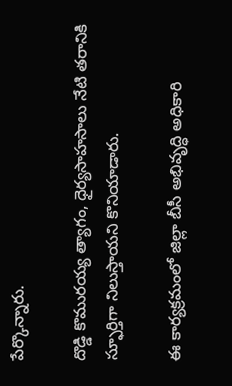పేర్కొన్నారు.

దొడ్డి కొమురయ్య త్యాగం, ధైర్యసాహసాలు నేటి తరానికి స్ఫూర్తిగా నిలుస్తాయని కొనియాడారు.

ఈ కార్యక్రమంలో జిల్లా బీసీ అభివృద్ధి అధికారి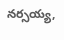నర్సయ్య,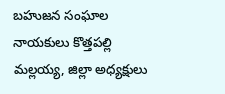బహుజన సంఘాల నాయకులు కొత్తపల్లి మల్లయ్య, జిల్లా అధ్యక్షులు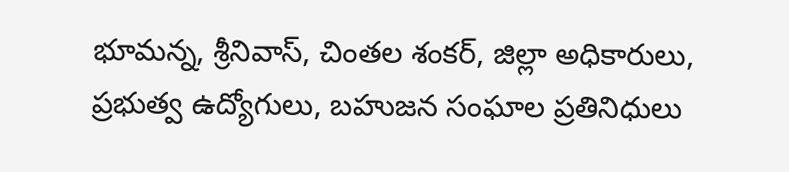భూమన్న, శ్రీనివాస్, చింతల శంకర్, జిల్లా అధికారులు, ప్రభుత్వ ఉద్యోగులు, బహుజన సంఘాల ప్రతినిధులు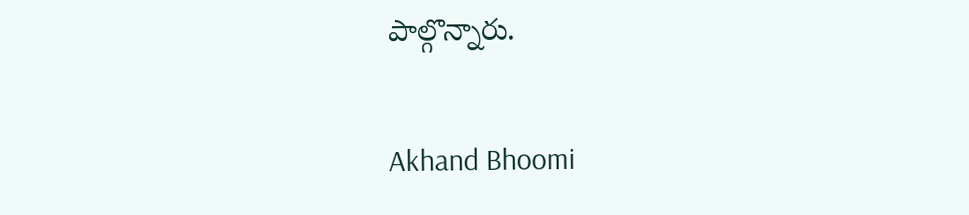పాల్గొన్నారు.

Akhand Bhoomi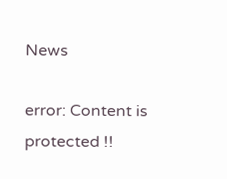News

error: Content is protected !!